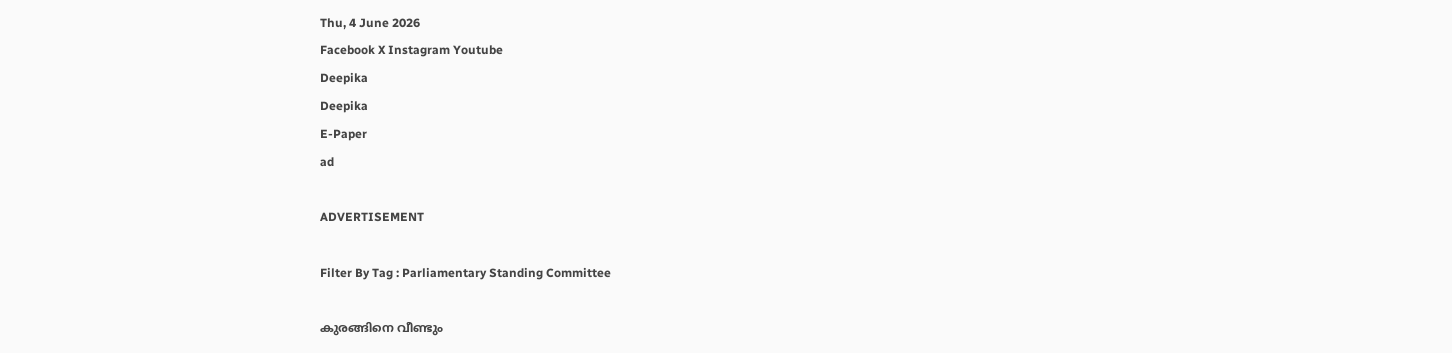Thu, 4 June 2026
Facebook X Instagram Youtube
Deepika
Deepika
E-Paper
ad

ADVERTISEMENT

Filter By Tag : Parliamentary Standing Committee

കുരങ്ങിനെ വീണ്ടും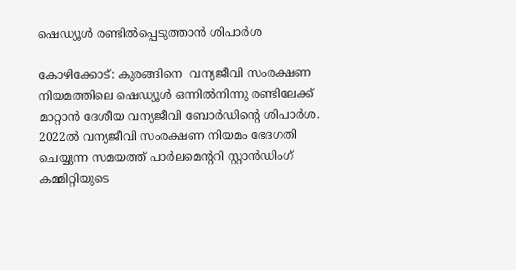ഷെഡ്യൂള്‍ രണ്ടിൽപ്പെടുത്താന്‍ ശിപാര്‍ശ

കോഴിക്കോട്: കുരങ്ങിനെ  വന്യജീവി സംരക്ഷണ നിയമത്തിലെ ഷെഡ്യൂള്‍ ഒന്നില്‍നിന്നു രണ്ടിലേക്ക് മാറ്റാന്‍ ദേശീയ വന്യജീവി ബോര്‍ഡിന്‍റെ ശിപാര്‍ശ. 2022ല്‍ വന്യജീവി സംരക്ഷണ നിയമം ഭേദഗതി ചെയ്യുന്ന സമയത്ത് പാര്‍ലമെന്‍ററി സ്റ്റാൻഡിംഗ് കമ്മിറ്റിയുടെ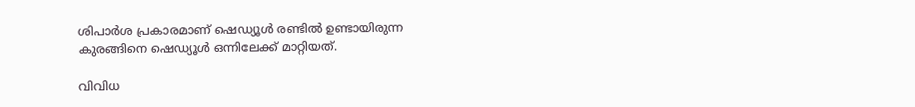ശിപാര്‍ശ പ്രകാരമാണ് ഷെഡ്യൂള്‍ രണ്ടില്‍ ഉണ്ടായിരുന്ന കുരങ്ങിനെ ഷെഡ്യൂള്‍ ഒന്നിലേക്ക് മാറ്റിയത്.

വിവിധ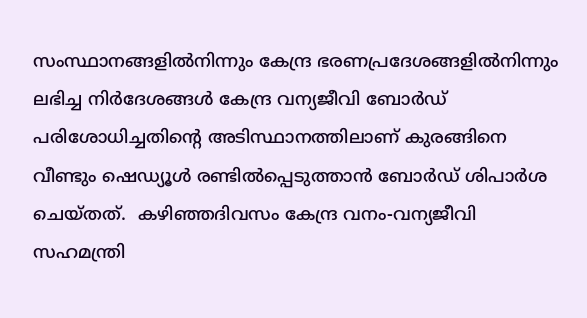സംസ്ഥാനങ്ങളില്‍നിന്നും കേന്ദ്ര ഭരണപ്രദേശങ്ങളില്‍നിന്നും ലഭിച്ച നിര്‍ദേശങ്ങള്‍ കേന്ദ്ര വന്യജീവി ബോര്‍ഡ് പരിശോധിച്ചതിന്‍റെ അടിസ്ഥാനത്തിലാണ് കുരങ്ങിനെ വീണ്ടും ഷെഡ്യൂള്‍ രണ്ടിൽപ്പെടുത്താന്‍ ബോര്‍ഡ് ശിപാര്‍ശ ചെയ്തത്.  കഴിഞ്ഞദിവസം കേന്ദ്ര വനം-വന്യജീവി സഹമന്ത്രി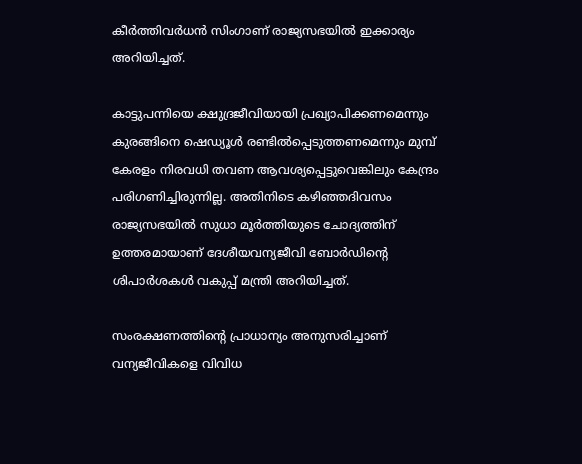കീര്‍ത്തിവര്‍ധന്‍ സിംഗാണ് രാജ്യസഭയില്‍ ഇക്കാര്യം അറിയിച്ചത്.

കാട്ടുപന്നിയെ ക്ഷുദ്രജീവിയായി പ്രഖ്യാപിക്കണമെന്നും കുരങ്ങിനെ ഷെഡ്യൂള്‍ രണ്ടിൽപ്പെടുത്തണമെന്നും മുമ്പ് കേരളം നിരവധി തവണ ആവശ്യപ്പെട്ടുവെങ്കിലും കേന്ദ്രം പരിഗണിച്ചിരുന്നില്ല. അതിനിടെ കഴിഞ്ഞദിവസം രാജ്യസഭയില്‍ സുധാ മൂര്‍ത്തിയുടെ ചോദ്യത്തിന് ഉത്തരമായാണ് ദേശീയവന്യജീവി ബോര്‍ഡിന്‍റെ ശിപാര്‍ശകള്‍ വകുപ്പ് മന്ത്രി അറിയിച്ചത്.

സംരക്ഷണത്തിന്‍റെ പ്രാധാന്യം അനുസരിച്ചാണ് വന്യജീവികളെ വിവിധ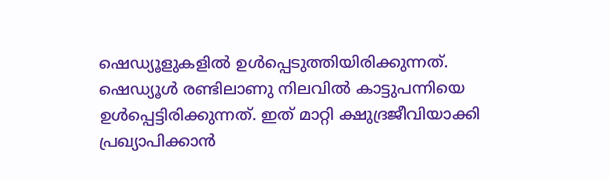ഷെഡ്യൂളുകളില്‍ ഉള്‍പ്പെടുത്തിയിരിക്കുന്നത്. ഷെഡ്യൂള്‍ രണ്ടിലാണു നിലവില്‍ കാട്ടുപന്നിയെ ഉള്‍പ്പെട്ടിരിക്കുന്നത്. ഇത് മാറ്റി ക്ഷുദ്രജീവിയാക്കി പ്രഖ്യാപിക്കാന്‍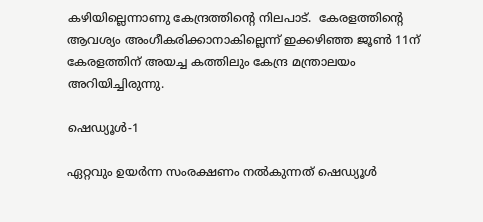കഴിയില്ലെന്നാണു കേന്ദ്രത്തിന്‍റെ നിലപാട്.  കേരളത്തിന്‍റെ ആവശ്യം അംഗീകരിക്കാനാകില്ലെന്ന് ഇക്കഴിഞ്ഞ ജൂണ്‍ 11ന് കേരളത്തിന് അയച്ച കത്തിലും കേന്ദ്ര മന്ത്രാലയം അറിയിച്ചിരുന്നു.

ഷെഡ്യൂള്‍-1

ഏറ്റവും ഉയര്‍ന്ന സംരക്ഷണം നല്‍കുന്നത് ഷെഡ്യൂള്‍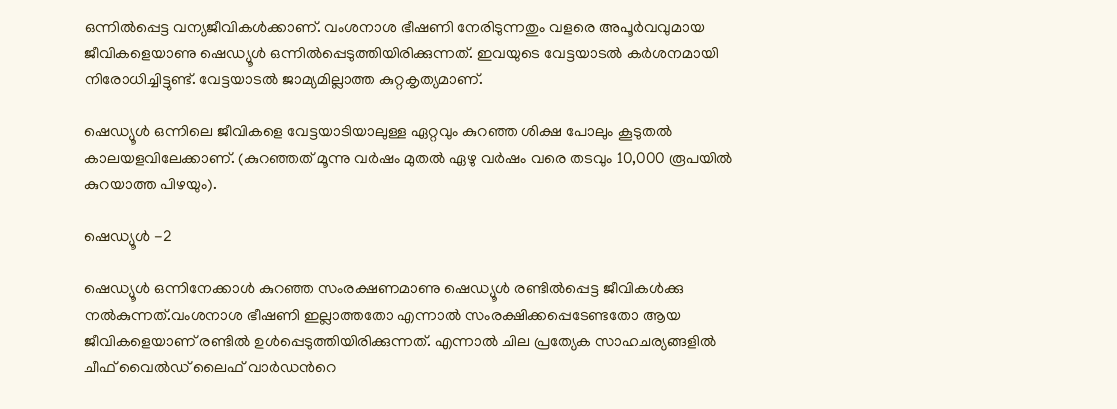ഒന്നിൽപ്പെട്ട വന്യജീവികള്‍ക്കാണ്. വംശനാശ ഭീഷണി നേരിടുന്നതും വളരെ അപൂര്‍വവുമായ ജീവികളെയാണു ഷെഡ്യൂള്‍ ഒന്നിൽപ്പെടുത്തിയിരിക്കുന്നത്. ഇവയുടെ വേട്ടയാടല്‍ കര്‍ശനമായി നിരോധിച്ചിട്ടുണ്ട്. വേട്ടയാടല്‍ ജാമ്യമില്ലാത്ത കുറ്റകൃത്യമാണ്.

ഷെഡ്യൂള്‍ ഒന്നിലെ ജീവികളെ വേട്ടയാടിയാലുള്ള ഏറ്റവും കുറഞ്ഞ ശിക്ഷ പോലും കൂടുതല്‍ കാലയളവിലേക്കാണ്. (കുറഞ്ഞത് മൂന്നു വര്‍ഷം മുതല്‍ ഏഴു വര്‍ഷം വരെ തടവും 10,000 രൂപയില്‍ കുറയാത്ത പിഴയും).

ഷെഡ്യൂള്‍ -2

ഷെഡ്യൂള്‍ ഒന്നിനേക്കാള്‍ കുറഞ്ഞ സംരക്ഷണമാണു ഷെഡ്യൂള്‍ രണ്ടിൽപ്പെട്ട ജീവികള്‍ക്കു നല്‍കുന്നത്.വംശനാശ ഭീഷണി ഇല്ലാത്തതോ എന്നാല്‍ സംരക്ഷിക്കപ്പെടേണ്ടതോ ആയ ജീവികളെയാണ് രണ്ടില്‍ ഉള്‍പ്പെടുത്തിയിരിക്കുന്നത്. എന്നാല്‍ ചില പ്രത്യേക സാഹചര്യങ്ങളില്‍ ചീഫ് വൈല്‍ഡ് ലൈഫ് വാര്‍ഡന്‍റെ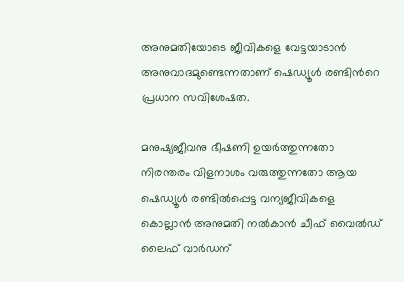അനുമതിയോടെ ജീവികളെ വേട്ടയാടാന്‍ അനുവാദമുണ്ടെന്നതാണ് ഷെഡ്യൂള്‍ രണ്ടിന്‍റെ പ്രധാന സവിശേഷത.

മനുഷ്യജീവനു ഭീഷണി ഉയര്‍ത്തുന്നതോ നിരന്തരം വിളനാശം വരുത്തുന്നതോ ആയ ഷെഡ്യൂള്‍ രണ്ടിൽപ്പെട്ട വന്യജീവികളെ കൊല്ലാന്‍ അനുമതി നല്‍കാന്‍ ചീഫ് വൈല്‍ഡ് ലൈഫ് വാര്‍ഡന്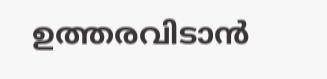ഉത്തരവിടാന്‍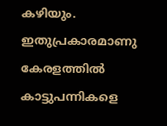കഴിയും. ഇതുപ്രകാരമാണു കേരളത്തില്‍ കാട്ടുപന്നികളെ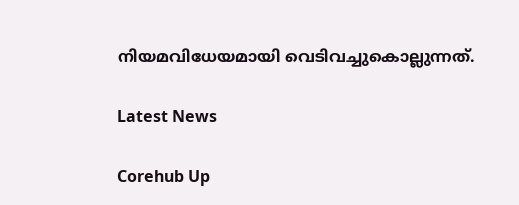നിയമവിധേയമായി വെടിവച്ചുകൊല്ലുന്നത്.

Latest News

Corehub Up